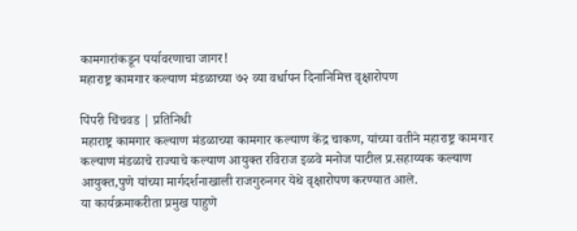कामगारांकडून पर्यावरणाचा जागर!
महाराष्ट्र कामगार कल्याण मंडळाच्या ७२ व्या वर्धापन दिनानिमित्त वृक्षारोपण

पिंपरी चिंचवड | प्रतिनिधी
महाराष्ट्र कामगार कल्याण मंडळाच्या कामगार कल्याण केंद्र चाकण, यांच्या वतीने महाराष्ट्र कामगार कल्याण मंडळाचे राज्याचे कल्याण आयुक्त रविराज इळवे मनोज पाटील प्र.सहाय्यक कल्याण आयुक्त,पुणे यांच्या मार्गदर्शनाखाली राजगुरुनगर येथे वृक्षारोपण करण्यात आले.
या कार्यक्रमाकरीता प्रमुख पाहुणे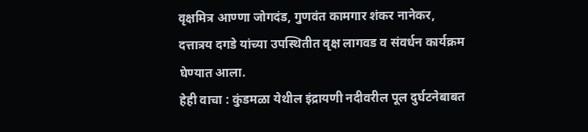वृक्षमित्र आण्णा जोगदंड, गुणवंत कामगार शंकर नानेकर, दत्तात्रय दगडे यांच्या उपस्थितीत वृक्ष लागवड व संवर्धन कार्यक्रम घेण्यात आला.
हेही वाचा : कुंडमळा येथील इंद्रायणी नदीवरील पूल दुर्घटनेबाबत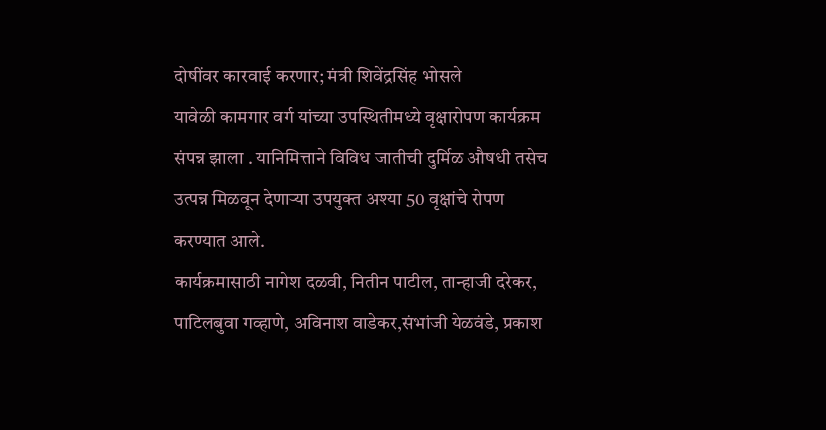दोषींवर कारवाई करणार; मंत्री शिवेंद्रसिंह भोसले
यावेळी कामगार वर्ग यांच्या उपस्थितीमध्ये वृक्षारोपण कार्यक्रम संपन्न झाला . यानिमित्ताने विविध जातीची दुर्मिळ औषधी तसेच उत्पन्न मिळवून देणाऱ्या उपयुक्त अश्या 50 वृक्षांचे रोपण करण्यात आले.
कार्यक्रमासाठी नागेश दळवी, नितीन पाटील, तान्हाजी दरेकर, पाटिलबुवा गव्हाणे, अविनाश वाडेकर,संभांजी येळवंडे, प्रकाश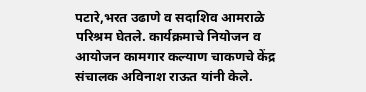पटारे,भरत उढाणे व सदाशिव आमराळे परिश्रम घेतले. कार्यक्रमाचे नियोजन व आयोजन कामगार कल्याण चाकणचे केंद्र संचालक अविनाश राऊत यांनी केले.